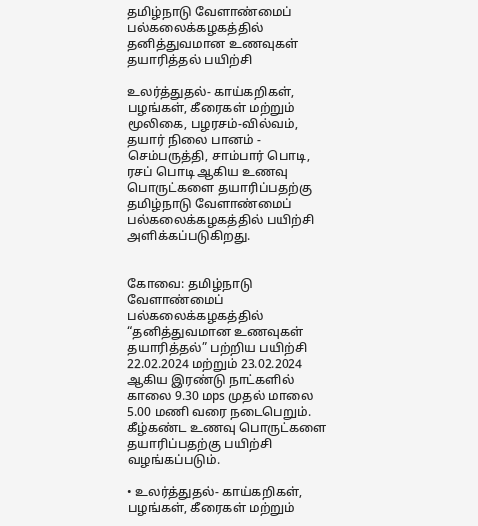தமிழ்நாடு வேளாண்மைப்‌ பல்கலைக்கழகத்தில்‌ தனித்துவமான உணவுகள்‌ தயாரித்தல்‌ பயிற்சி

உலர்த்துதல்‌- காய்கறிகள்‌, பழங்கள்‌, கீரைகள் மற்றும் மூலிகை, பழரசம்‌-வில்வம், தயார்‌ நிலை பானம்‌ - செம்பருத்தி, சாம்பார் பொடி, ரசப் பொடி ஆகிய உணவு பொருட்களை தயாரிப்பதற்கு தமிழ்நாடு வேளாண்மைப்‌ பல்கலைக்கழகத்தில் பயிற்சி அளிக்கப்படுகிறது.


கோவை: தமிழ்நாடு வேளாண்மைப்‌ பல்கலைக்கழகத்தில்‌ “தனித்துவமான உணவுகள்‌ தயாரித்தல்‌” பற்றிய பயிற்சி 22.02.2024 மற்றும்‌ 23.02.2024 ஆகிய இரண்டு நாட்களில்‌ காலை 9.30 மps முதல்‌ மாலை 5.00 மணி வரை நடைபெறும்‌. கீழ்கண்ட உணவு பொருட்களை தயாரிப்பதற்கு பயிற்சி வழங்கப்படும்‌.

• உலர்த்துதல்‌- காய்கறிகள்‌, பழங்கள்‌, கீரைகள் மற்றும்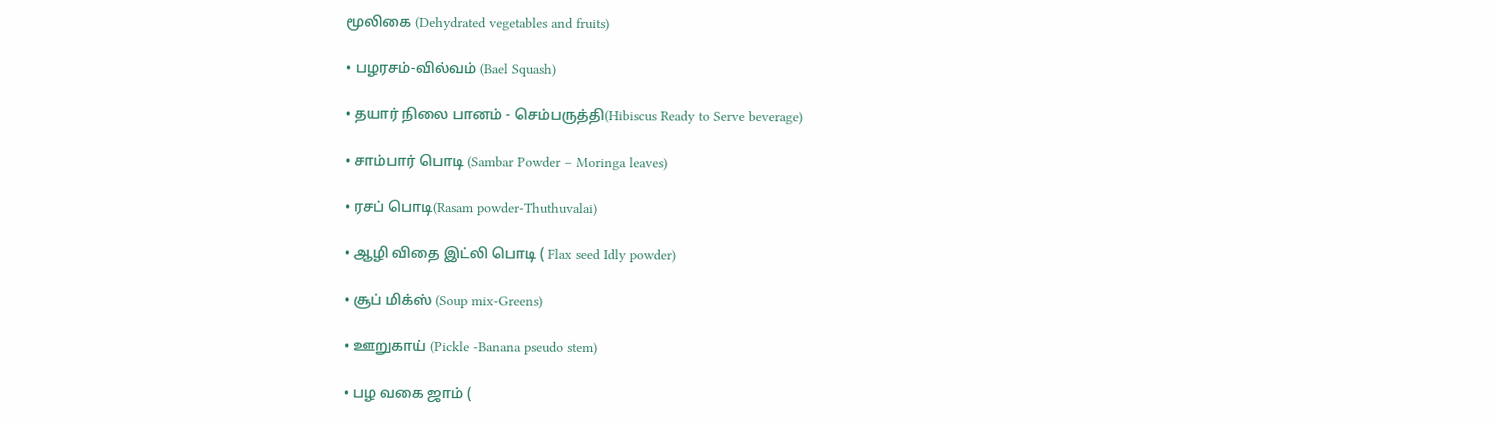மூலிகை (Dehydrated vegetables and fruits)

• பழரசம்‌-வில்வம்‌ (Bael Squash)

• தயார்‌ நிலை பானம்‌ - செம்பருத்தி(Hibiscus Ready to Serve beverage)

• சாம்பார் பொடி (Sambar Powder – Moringa leaves)

• ரசப் பொடி(Rasam powder-Thuthuvalai)

• ஆழி விதை இட்லி பொடி ( Flax seed Idly powder)

• சூப் மிக்ஸ் (Soup mix-Greens)

• ஊறுகாய்‌ (Pickle -Banana pseudo stem)

• பழ வகை ஜாம் (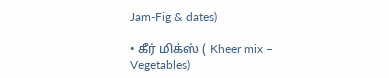Jam-Fig & dates)

• கீர் மிக்ஸ் ( Kheer mix – Vegetables)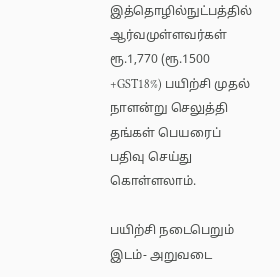இத்தொழில்நுட்பத்தில்‌ ஆர்வமுள்ளவர்கள்‌ ரூ.1,770 (ரூ.1500 +GST18%) பயிற்சி முதல்‌ நாளன்று செலுத்தி தங்கள்‌ பெயரைப்‌ பதிவு செய்து கொள்ளலாம்‌.

பயிற்சி நடைபெறும்‌ இடம்‌- அறுவடை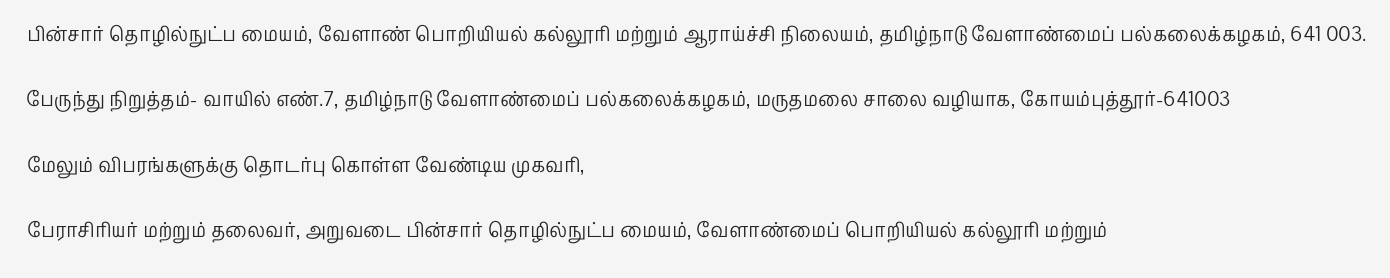பின்சார்‌ தொழில்நுட்ப மையம்‌, வேளாண்‌ பொறியியல்‌ கல்லூரி மற்றும்‌ ஆராய்ச்சி நிலையம், தமிழ்நாடு வேளாண்மைப்‌ பல்கலைக்கழகம்‌, 641 003.

பேருந்து நிறுத்தம்‌- வாயில்‌ எண்.7, தமிழ்நாடு வேளாண்மைப்‌ பல்கலைக்கழகம்‌, மருதமலை சாலை வழியாக, கோயம்புத்தூர்‌-641003

மேலும்‌ விபரங்களுக்கு தொடர்பு கொள்ள வேண்டிய முகவரி,

பேராசிரியர்‌ மற்றும்‌ தலைவர்‌, அறுவடை பின்சார்‌ தொழில்நுட்ப மையம்‌, வேளாண்மைப்‌ பொறியியல்‌ கல்லூரி மற்றும்‌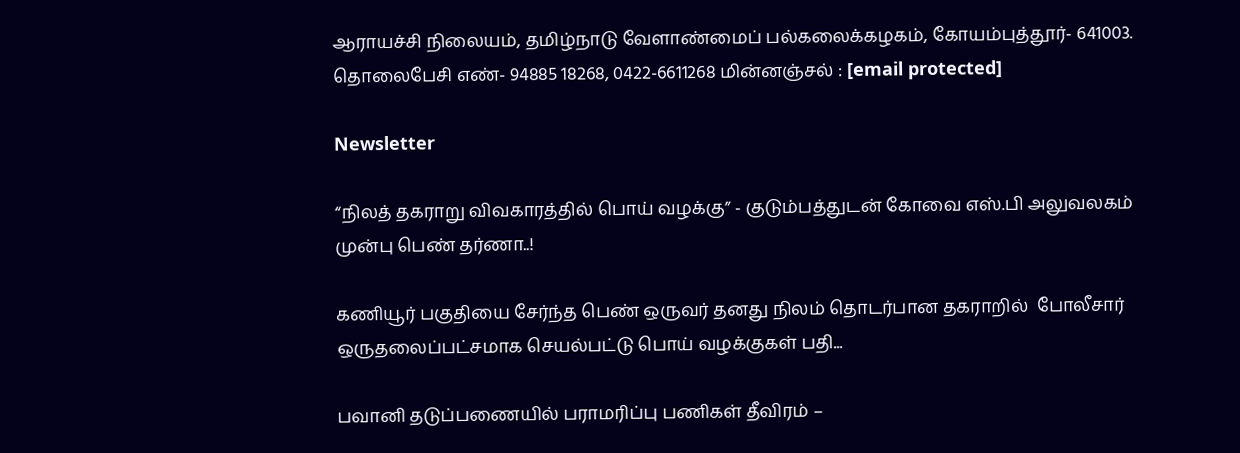ஆராயச்சி நிலையம்‌, தமிழ்நாடு வேளாண்மைப்‌ பல்கலைக்கழகம்‌, கோயம்புத்தூர்- 641003. தொலைபேசி எண்‌- 94885 18268, 0422-6611268 மின்னஞ்சல்‌ : [email protected]

Newsletter

“நிலத் தகராறு விவகாரத்தில் பொய் வழக்கு” - குடும்பத்துடன் கோவை எஸ்.பி அலுவலகம் முன்பு பெண் தர்ணா..!

கணியூர் பகுதியை சேர்ந்த பெண் ஒருவர் தனது நிலம் தொடர்பான தகராறில்  போலீசார் ஒருதலைப்பட்சமாக செயல்பட்டு பொய் வழக்குகள் பதி...

பவானி தடுப்பணையில் பராமரிப்பு பணிகள் தீவிரம் –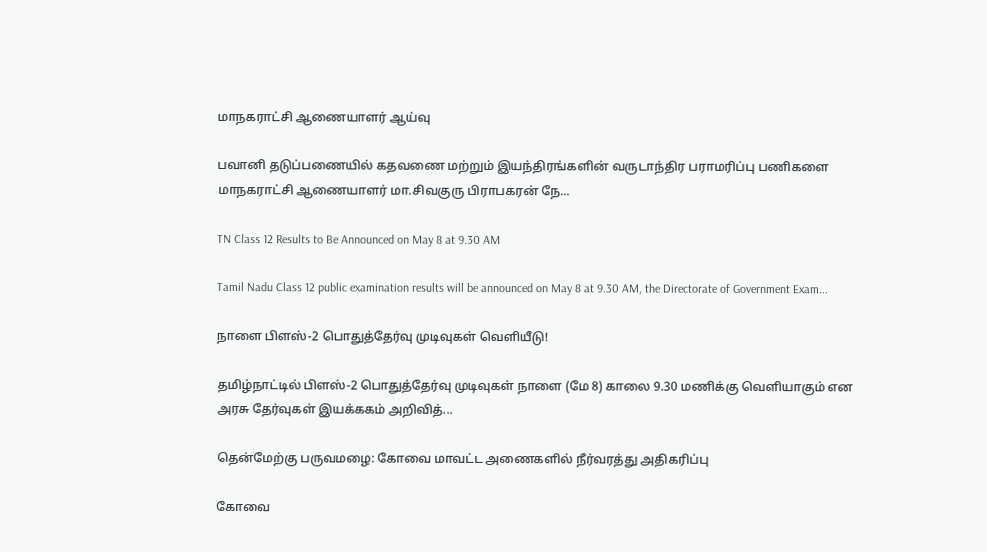மாநகராட்சி ஆணையாளர் ஆய்வு

பவானி தடுப்பணையில் கதவணை மற்றும் இயந்திரங்களின் வருடாந்திர பராமரிப்பு பணிகளை மாநகராட்சி ஆணையாளர் மா.சிவகுரு பிராபகரன் நே...

TN Class 12 Results to Be Announced on May 8 at 9.30 AM

Tamil Nadu Class 12 public examination results will be announced on May 8 at 9.30 AM, the Directorate of Government Exam...

நாளை பிளஸ்-2 பொதுத்தேர்வு முடிவுகள் வெளியீடு!

தமிழ்நாட்டில் பிளஸ்-2 பொதுத்தேர்வு முடிவுகள் நாளை (மே 8) காலை 9.30 மணிக்கு வெளியாகும் என அரசு தேர்வுகள் இயக்ககம் அறிவித்...

தென்மேற்கு பருவமழை: கோவை மாவட்ட அணைகளில் நீர்வரத்து அதிகரிப்பு

கோவை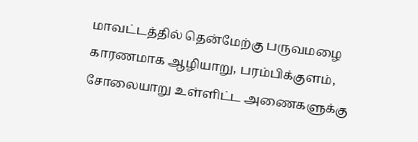மாவட்டத்தில் தென்மேற்கு பருவமழை காரணமாக ஆழியாறு, பரம்பிக்குளம், சோலையாறு உள்ளிட்ட அணைகளுக்கு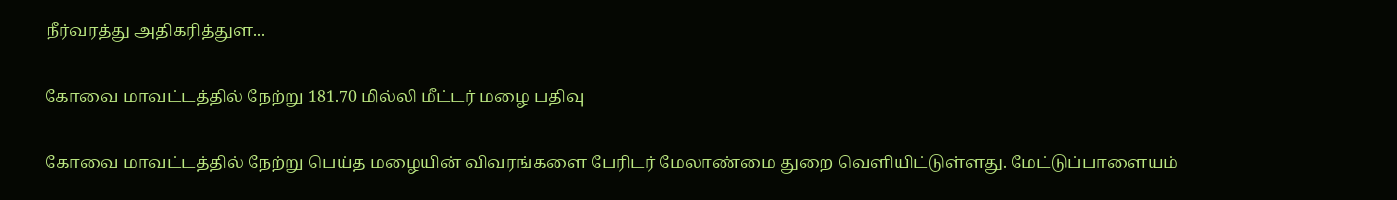நீர்வரத்து அதிகரித்துள...

கோவை மாவட்டத்தில் நேற்று 181.70 மில்லி மீட்டர் மழை பதிவு

கோவை மாவட்டத்தில் நேற்று பெய்த மழையின் விவரங்களை பேரிடர் மேலாண்மை துறை வெளியிட்டுள்ளது. மேட்டுப்பாளையம்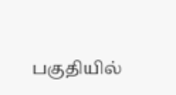பகுதியில்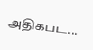அதிகபட...